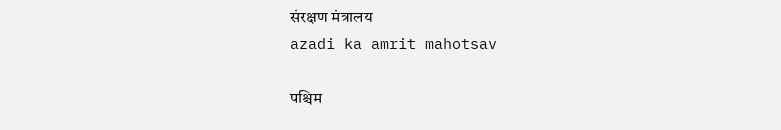संरक्षण मंत्रालय
azadi ka amrit mahotsav

पश्चिम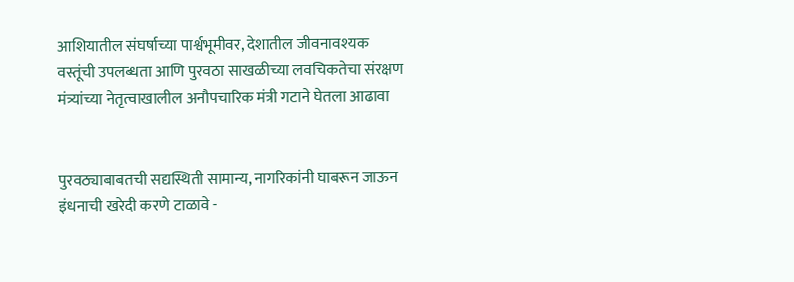आशियातील संघर्षाच्या पार्श्वभूमीवर, देशातील जीवनावश्यक वस्तूंची उपलब्धता आणि पुरवठा साखळीच्या लवचिकतेचा संरक्षण मंत्र्यांच्या नेतृत्वाखालील अनौपचारिक मंत्री गटाने घेतला आढावा


पुरवठ्याबाबतची सद्यस्थिती सामान्य, नागरिकांनी घाबरून जाऊन इंधनाची खरेदी करणे टाळावे -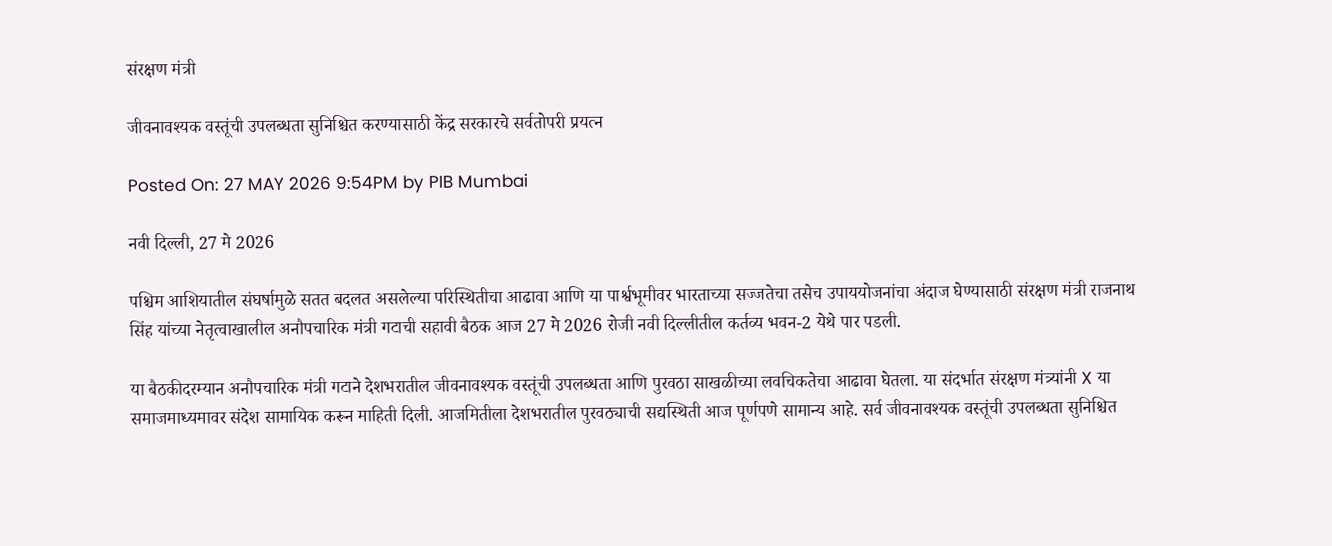संरक्षण मंत्री

जीवनावश्यक वस्तूंची उपलब्धता सुनिश्चित करण्यासाठी केंद्र सरकारचे सर्वतोपरी प्रयत्न

Posted On: 27 MAY 2026 9:54PM by PIB Mumbai

नवी दिल्ली, 27 मे 2026

पश्चिम आशियातील संघर्षामुळे सतत बदलत असलेल्या परिस्थितीचा आढावा आणि या पार्श्वभूमीवर भारताच्या सज्जतेचा तसेच उपाययोजनांचा अंदाज घेण्यासाठी संरक्षण मंत्री राजनाथ सिंह यांच्या नेतृत्वाखालील अनौपचारिक मंत्री गटाची सहावी बैठक आज 27 मे 2026 रोजी नवी दिल्लीतील कर्तव्य भवन-2 येथे पार पडली.

या बैठकीदरम्यान अनौपचारिक मंत्री गटाने देशभरातील जीवनावश्यक वस्तूंची उपलब्धता आणि पुरवठा साखळीच्या लवचिकतेचा आढावा घेतला. या संदर्भात संरक्षण मंत्र्यांनी X या समाजमाध्यमावर संदेश सामायिक करून माहिती दिली. आजमितीला देशभरातील पुरवठ्याची सद्यस्थिती आज पूर्णपणे सामान्य आहे. सर्व जीवनावश्यक वस्तूंची उपलब्धता सुनिश्चित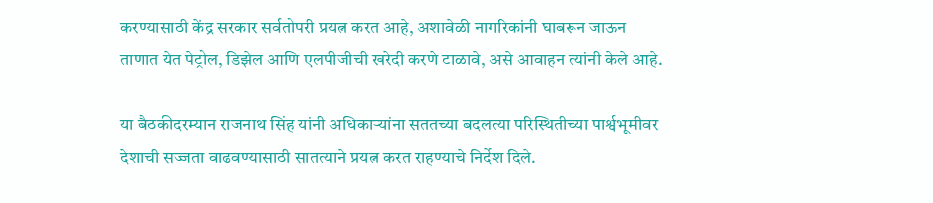करण्यासाठी केंद्र सरकार सर्वतोपरी प्रयत्न करत आहे, अशावेळी नागरिकांनी घाबरून जाऊन ताणात येत पेट्रोल, डिझेल आणि एलपीजीची खरेदी करणे टाळावे, असे आवाहन त्यांनी केले आहे.

या बैठकीदरम्यान राजनाथ सिंह यांनी अधिकाऱ्यांना सततच्या बदलत्या परिस्थितीच्या पार्श्वभूमीवर देशाची सज्जता वाढवण्यासाठी सातत्याने प्रयत्न करत राहण्याचे निर्देश दिले.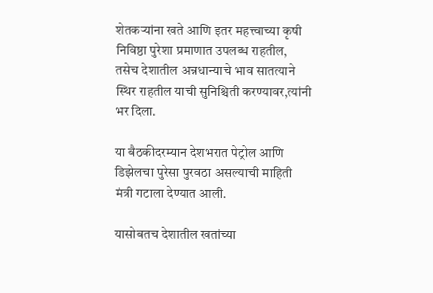शेतकऱ्यांना खते आणि इतर महत्त्वाच्या कृषी निविष्ठा पुरेशा प्रमाणात उपलब्ध राहतील, तसेच देशातील अन्नधान्याचे भाव सातत्याने स्थिर राहतील याची सुनिश्चिती करण्यावर,त्यांनी भर दिला.

या बैठकीदरम्यान देशभरात पेट्रोल आणि डिझेलचा पुरेसा पुरवठा असल्याची माहिती मंत्री गटाला देण्यात आली.

यासोबतच देशातील खतांच्या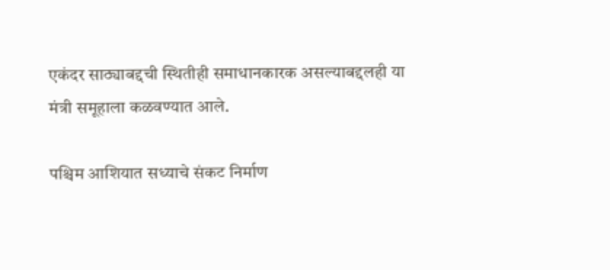एकंदर साठ्याबद्दची स्थितीही समाधानकारक असल्याबद्दलही या मंत्री समूहाला कळवण्यात आले.

पश्चिम आशियात सध्याचे संकट निर्माण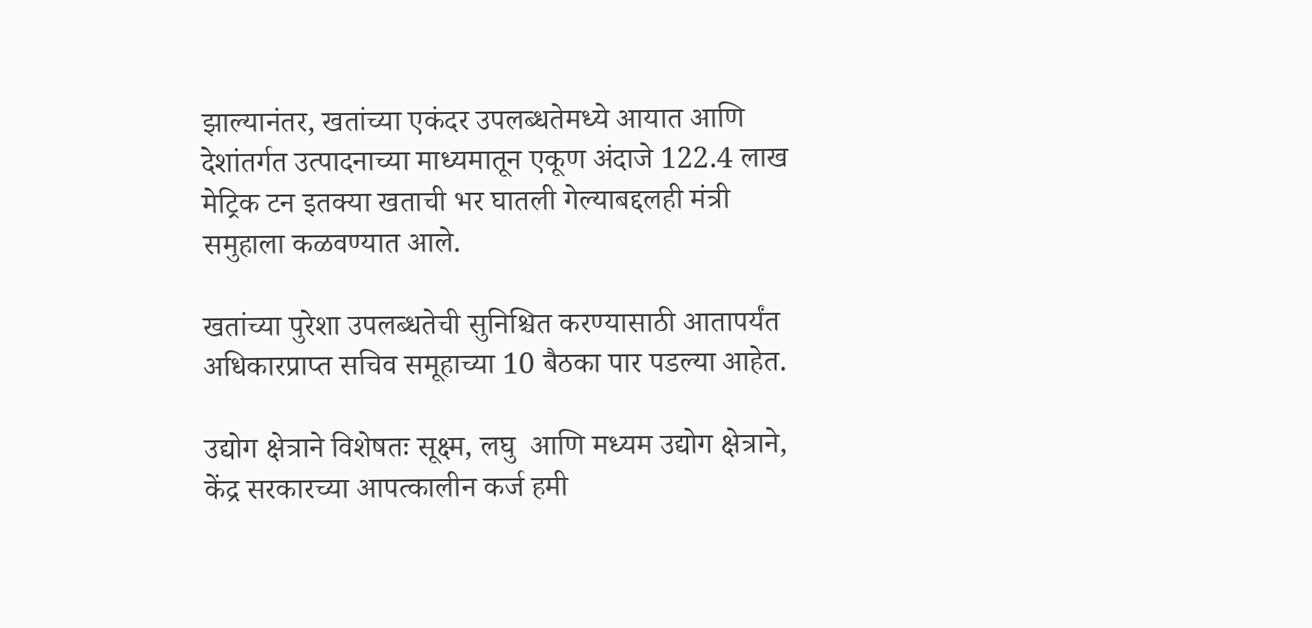झाल्यानंतर, खतांच्या एकंदर उपलब्धतेमध्ये आयात आणि देशांतर्गत उत्पादनाच्या माध्यमातून एकूण अंदाजे 122.4 लाख मेट्रिक टन इतक्या खताची भर घातली गेल्याबद्दलही मंत्री समुहाला कळवण्यात आले.

खतांच्या पुरेशा उपलब्धतेची सुनिश्चित करण्यासाठी आतापर्यंत अधिकारप्राप्त सचिव समूहाच्या 10 बैठका पार पडल्या आहेत.

उद्योग क्षेत्राने विशेषतः सूक्ष्म, लघु  आणि मध्यम उद्योग क्षेत्राने, केंद्र सरकारच्या आपत्कालीन कर्ज हमी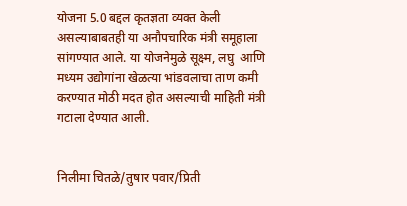योजना 5.0 बद्दल कृतज्ञता व्यक्त केली असल्याबाबतही या अनौपचारिक मंत्री समूहाला सांगण्यात आले. या योजनेमुळे सूक्ष्म, लघु  आणि मध्यम उद्योगांना खेळत्या भांडवलाचा ताण कमी करण्यात मोठी मदत होत असल्याची माहिती मंत्री गटाला देण्यात आली.


निलीमा चितळे/तुषार पवार/प्रिती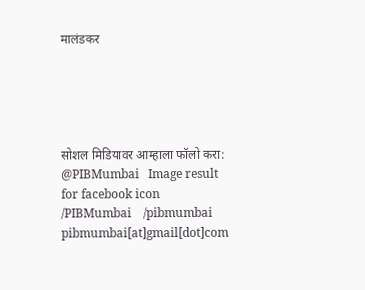मालंडकर





सोशल मिडियावर आम्हाला फॉलो करा: @PIBMumbai   Image result for facebook icon /PIBMumbai    /pibmumbai  pibmumbai[at]gmail[dot]com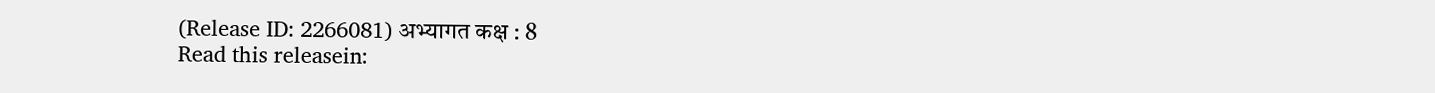(Release ID: 2266081) अभ्यागत कक्ष : 8
Read this releasein: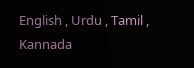English , Urdu , Tamil , Kannada